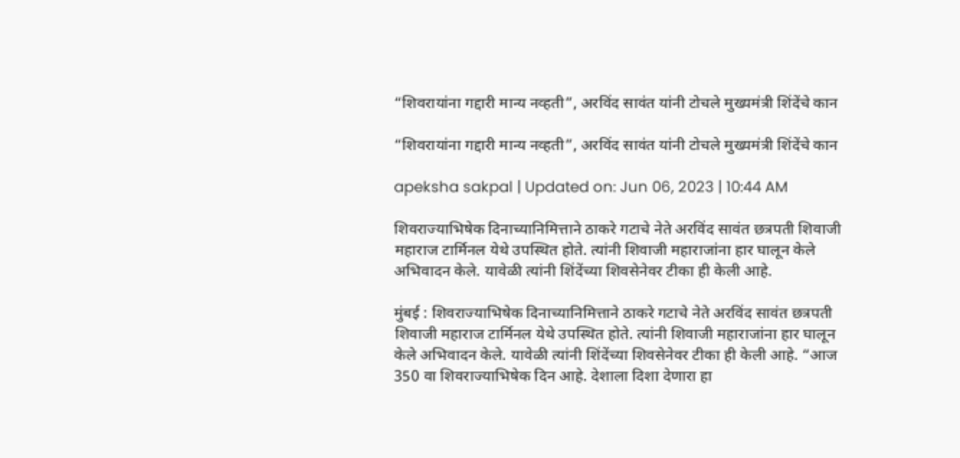“शिवरायांना गद्दारी मान्य नव्हती”, अरविंद सावंत यांनी टोचले मुख्यमंत्री शिंदेंचे कान

“शिवरायांना गद्दारी मान्य नव्हती”, अरविंद सावंत यांनी टोचले मुख्यमंत्री शिंदेंचे कान

apeksha sakpal | Updated on: Jun 06, 2023 | 10:44 AM

शिवराज्याभिषेक दिनाच्यानिमित्ताने ठाकरे गटाचे नेते अरविंद सावंत छत्रपती शिवाजी महाराज टार्मिनल येथे उपस्थित होते. त्यांनी शिवाजी महाराजांना हार घालून केले अभिवादन केले. यावेळी त्यांनी शिंदेंच्या शिवसेनेवर टीका ही केली आहे.

मुंबई : शिवराज्याभिषेक दिनाच्यानिमित्ताने ठाकरे गटाचे नेते अरविंद सावंत छत्रपती शिवाजी महाराज टार्मिनल येथे उपस्थित होते. त्यांनी शिवाजी महाराजांना हार घालून केले अभिवादन केले. यावेळी त्यांनी शिंदेंच्या शिवसेनेवर टीका ही केली आहे. “आज 350 वा शिवराज्याभिषेक दिन आहे. देशाला दिशा देणारा हा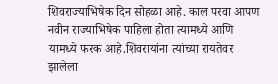शिवराज्याभिषेक दिन सोहळा आहे. काल परवा आपण नवीन राज्याभिषेक पाहिला होता त्यामध्ये आणि यामध्ये फरक आहे.शिवरायांना त्यांच्या रायतेवर झालेला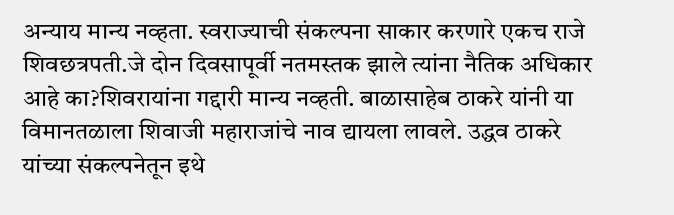अन्याय मान्य नव्हता. स्वराज्याची संकल्पना साकार करणारे एकच राजे शिवछत्रपती.जे दोन दिवसापूर्वी नतमस्तक झाले त्यांना नैतिक अधिकार आहे का?शिवरायांना गद्दारी मान्य नव्हती. बाळासाहेब ठाकरे यांनी या विमानतळाला शिवाजी महाराजांचे नाव द्यायला लावले. उद्धव ठाकरे यांच्या संकल्पनेतून इथे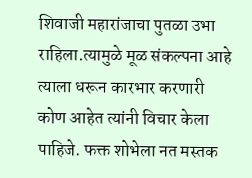शिवाजी महारांजाचा पुतळा उभा राहिला.त्यामुळे मूळ संकल्पना आहे त्याला धरून कारभार करणारी कोण आहेत त्यांनी विचार केला पाहिजे. फक्त शोभेला नत मस्तक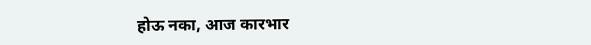होऊ नका, आज कारभार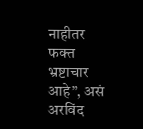नाहीतर फक्त भ्रष्टाचार आहे”, असं अरविंद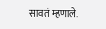सावतं म्हणाले.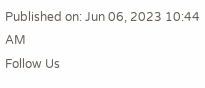Published on: Jun 06, 2023 10:44 AM
Follow Us